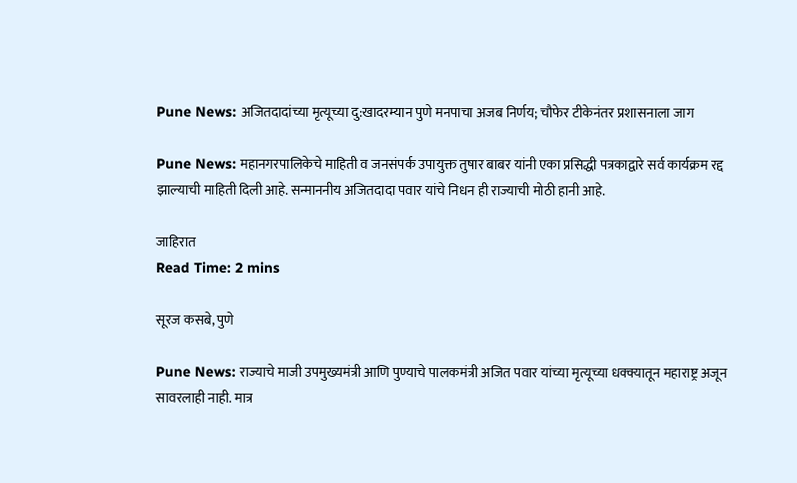Pune News: अजितदादांच्या मृत्यूच्या दु:खादरम्यान पुणे मनपाचा अजब निर्णय; चौफेर टीकेनंतर प्रशासनाला जाग

Pune News: महानगरपालिकेचे माहिती व जनसंपर्क उपायुक्त तुषार बाबर यांनी एका प्रसिद्धी पत्रकाद्वारे सर्व कार्यक्रम रद्द झाल्याची माहिती दिली आहे. सन्माननीय अजितदादा पवार यांचे निधन ही राज्याची मोठी हानी आहे.

जाहिरात
Read Time: 2 mins

सूरज कसबे, पुणे

Pune News: राज्याचे माजी उपमुख्यमंत्री आणि पुण्याचे पालकमंत्री अजित पवार यांच्या मृत्यूच्या धक्क्यातून महाराष्ट्र अजून सावरलाही नाही. मात्र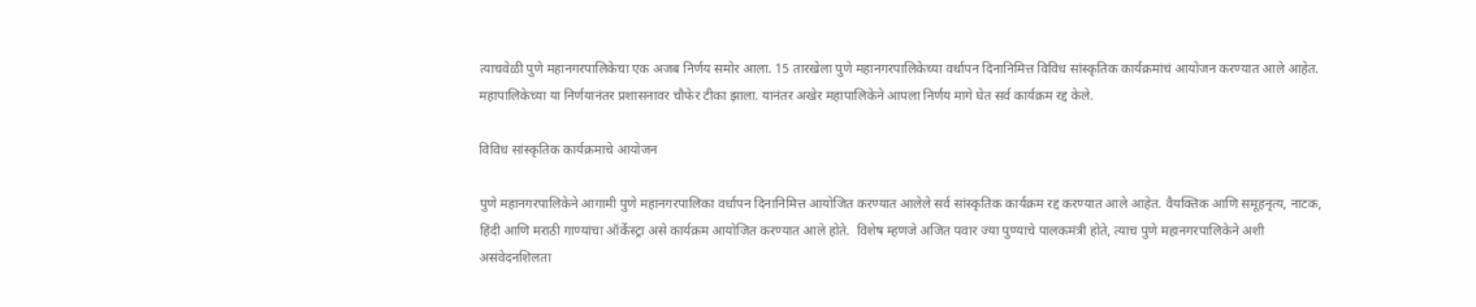त्याचवेळी पुणे महानगरपालिकेचा एक अजब निर्णय समोर आला. 15 तारखेला पुणे महानगरपालिकेच्या वर्धापन दिनानिमित्त विविध सांस्कृतिक कार्यक्रमांचं आयोजन करण्यात आले आहेत. महापालिकेच्या या निर्णयानंतर प्रशासनावर चौफेर टीका झाला. यानंतर अखेर महापालिकेने आपला निर्णय मागे घेत सर्व कार्यक्रम रद्द केले.

विविध सांस्कृतिक कार्यक्रमाचे आयोजन

पुणे महानगरपालिकेने आगामी पुणे महानगरपालिका वर्धापन दिनानिमित्त आयोजित करण्यात आलेले सर्व सांस्कृतिक कार्यक्रम रद्द करण्यात आले आहेत. वैयक्तिक आणि समूहनृत्य, नाटक, हिंदी आणि मराठी गाण्यांचा ऑर्केस्ट्रा असे कार्यक्रम आयोजित करण्यात आले होते.  विशेष म्हणजे अजित पवार ज्या पुण्याचे पालकमंत्री होते, त्याच पुणे महानगरपालिकेने अशी असंवेदनशिलता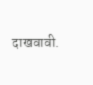दाखवावी.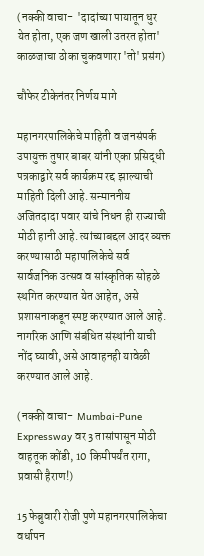(नक्की वाचा-  'दादांच्या पायातून धुर येत होता, एक जण खाली उतरत होता' काळजाचा ठोका चुकवणारा 'तो' प्रसंग)

चौफेर टीकेनंतर निर्णय मागे

महानगरपालिकेचे माहिती व जनसंपर्क उपायुक्त तुषार बाबर यांनी एका प्रसिद्धी पत्रकाद्वारे सर्व कार्यक्रम रद्द झाल्याची माहिती दिली आहे. सन्माननीय अजितदादा पवार यांचे निधन ही राज्याची मोठी हानी आहे. त्यांच्याबद्दल आदर व्यक्त करण्यासाठी महापालिकेचे सर्व सार्वजनिक उत्सव व सांस्कृतिक सोहळे स्थगित करण्यात येत आहेत, असे प्रशासनाकडून स्पष्ट करण्यात आले आहे. नागरिक आणि संबंधित संस्थांनी याची नोंद घ्यावी, असे आवाहनही यावेळी करण्यात आले आहे.

(नक्की वाचा-  Mumbai-Pune Expressway वर 3 तासांपासून मोठी वाहतूक कोंडी, 10 किमीपर्यंत रागा, प्रवासी हैराण!)

15 फेब्रुवारी रोजी पुणे महानगरपालिकेचा वर्धापन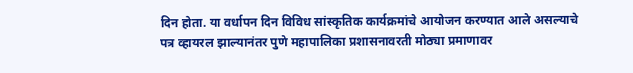दिन होता. या वर्धापन दिन विविध सांस्कृतिक कार्यक्रमांचे आयोजन करण्यात आले असल्याचे पत्र व्हायरल झाल्यानंतर पुणे महापालिका प्रशासनावरती मोठ्या प्रमाणावर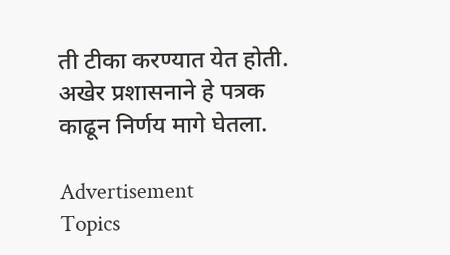ती टीका करण्यात येत होती. अखेर प्रशासनाने हे पत्रक काढून निर्णय मागे घेतला.

Advertisement
Topics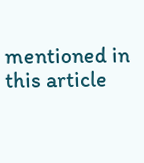mentioned in this article